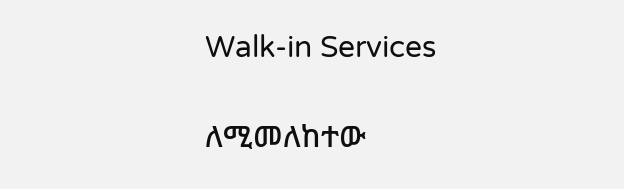Walk-in Services

ለሚመለከተው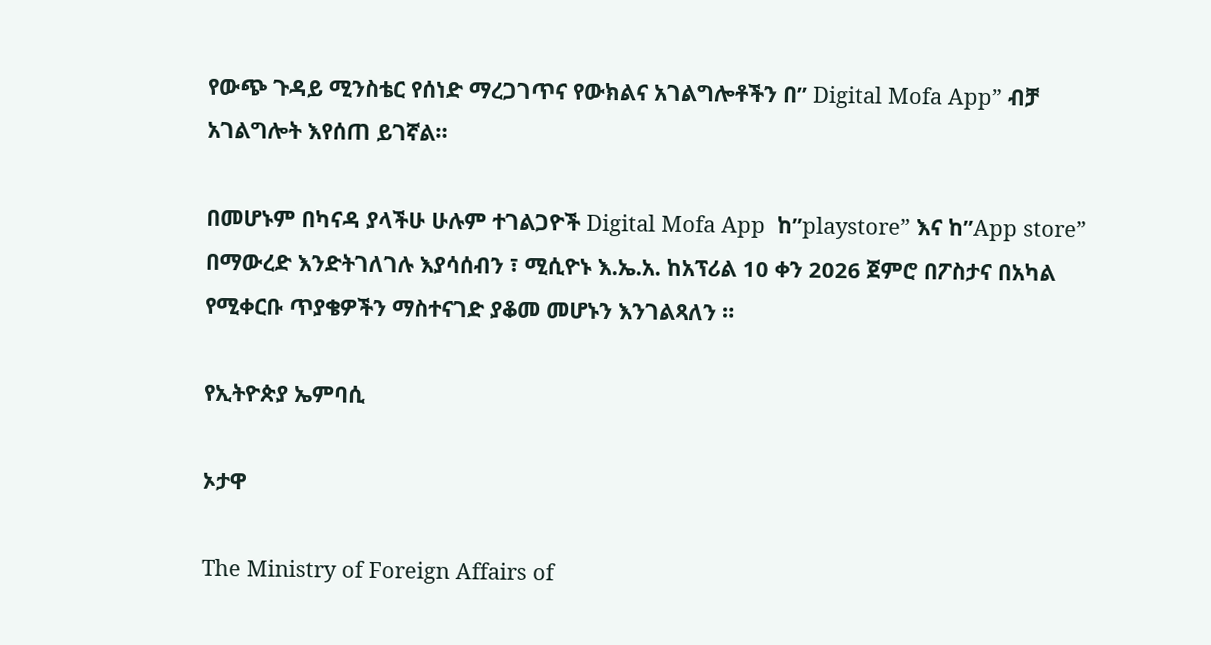የውጭ ጉዳይ ሚንስቴር የሰነድ ማረጋገጥና የውክልና አገልግሎቶችን በ” Digital Mofa App” ብቻ አገልግሎት እየሰጠ ይገኛል።

በመሆኑም በካናዳ ያላችሁ ሁሉም ተገልጋዮች Digital Mofa App  ከ”playstore” እና ከ”App store” በማውረድ እንድትገለገሉ እያሳሰብን ፣ ሚሲዮኑ እ.ኤ.አ. ከአፕሪል 10 ቀን 2026 ጀምሮ በፖስታና በአካል የሚቀርቡ ጥያቄዎችን ማስተናገድ ያቆመ መሆኑን እንገልጻለን ።

የኢትዮጵያ ኤምባሲ

ኦታዋ

The Ministry of Foreign Affairs of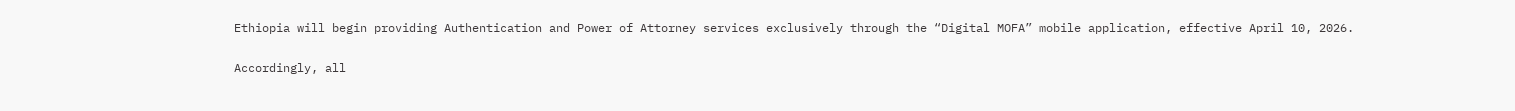Ethiopia will begin providing Authentication and Power of Attorney services exclusively through the “Digital MOFA” mobile application, effective April 10, 2026.

Accordingly, all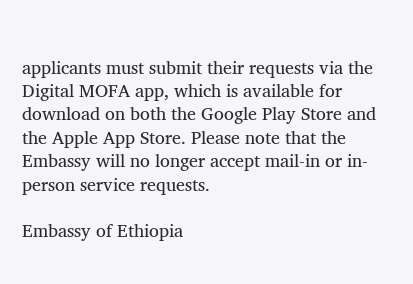applicants must submit their requests via the Digital MOFA app, which is available for download on both the Google Play Store and the Apple App Store. Please note that the Embassy will no longer accept mail-in or in-person service requests.

Embassy of Ethiopia